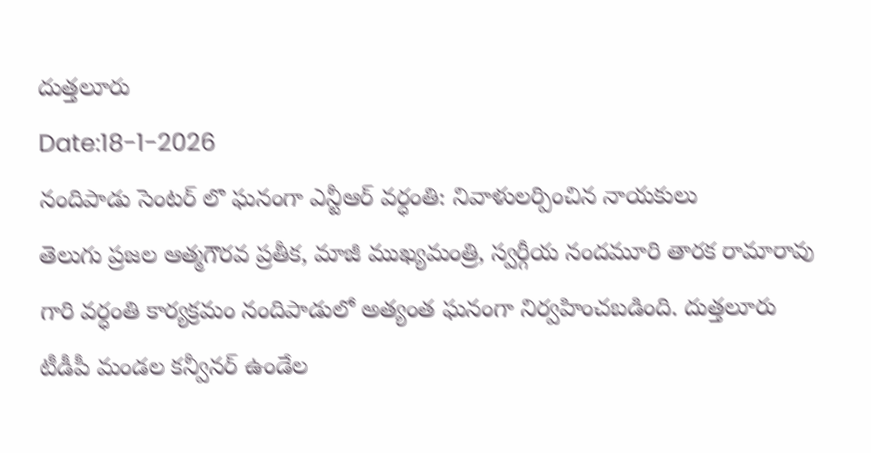దుత్తలూరు
Date:18-1-2026
నందిపాడు సెంటర్ లొ ఘనంగా ఎన్టీఆర్ వర్ధంతి: నివాళులర్పించిన నాయకులు
తెలుగు ప్రజల ఆత్మగౌరవ ప్రతీక, మాజీ ముఖ్యమంత్రి, స్వర్గీయ నందమూరి తారక రామారావు గారి వర్ధంతి కార్యక్రమం నందిపాడులో అత్యంత ఘనంగా నిర్వహించబడింది. దుత్తలూరు టీడీపీ మండల కన్వీనర్ ఉండేల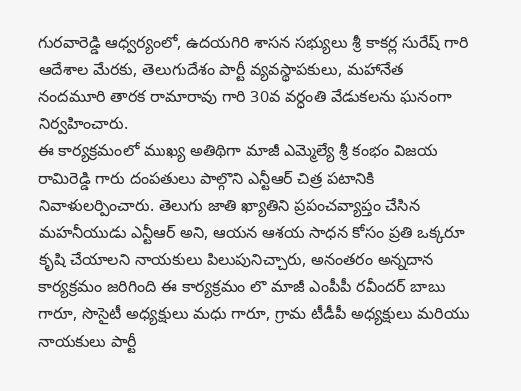గురవారెడ్డి ఆధ్వర్యంలో, ఉదయగిరి శాసన సభ్యులు శ్రీ కాకర్ల సురేష్ గారి ఆదేశాల మేరకు, తెలుగుదేశం పార్టీ వ్యవస్థాపకులు, మహానేత నందమూరి తారక రామారావు గారి 30వ వర్ధంతి వేడుకలను ఘనంగా నిర్వహించారు.
ఈ కార్యక్రమంలో ముఖ్య అతిథిగా మాజీ ఎమ్మెల్యే శ్రీ కంభం విజయ రామిరెడ్డి గారు దంపతులు పాల్గొని ఎన్టీఆర్ చిత్ర పటానికి నివాళులర్పించారు. తెలుగు జాతి ఖ్యాతిని ప్రపంచవ్యాప్తం చేసిన మహనీయుడు ఎన్టీఆర్ అని, ఆయన ఆశయ సాధన కోసం ప్రతి ఒక్కరూ కృషి చేయాలని నాయకులు పిలుపునిచ్చారు, అనంతరం అన్నదాన కార్యక్రమం జరిగింది ఈ కార్యక్రమం లొ మాజీ ఎంపీపీ రవీందర్ బాబు గారూ, సొసైటీ అధ్యక్షులు మధు గారూ, గ్రామ టీడీపీ అధ్యక్షులు మరియు నాయకులు పార్టీ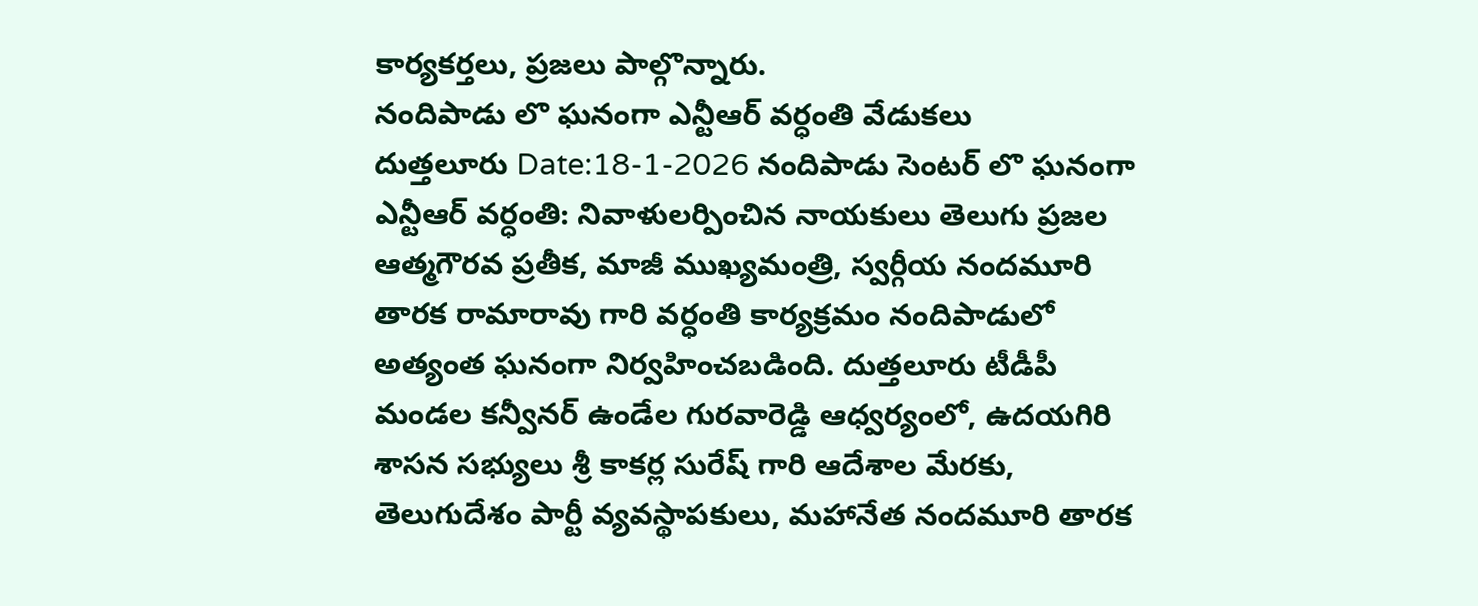కార్యకర్తలు, ప్రజలు పాల్గొన్నారు.
నందిపాడు లొ ఘనంగా ఎన్టీఆర్ వర్ధంతి వేడుకలు
దుత్తలూరు Date:18-1-2026 నందిపాడు సెంటర్ లొ ఘనంగా ఎన్టీఆర్ వర్ధంతి: నివాళులర్పించిన నాయకులు తెలుగు ప్రజల ఆత్మగౌరవ ప్రతీక, మాజీ ముఖ్యమంత్రి, స్వర్గీయ నందమూరి తారక రామారావు గారి వర్ధంతి కార్యక్రమం నందిపాడులో అత్యంత ఘనంగా నిర్వహించబడింది. దుత్తలూరు టీడీపీ మండల కన్వీనర్ ఉండేల గురవారెడ్డి ఆధ్వర్యంలో, ఉదయగిరి శాసన సభ్యులు శ్రీ కాకర్ల సురేష్ గారి ఆదేశాల మేరకు, తెలుగుదేశం పార్టీ వ్యవస్థాపకులు, మహానేత నందమూరి తారక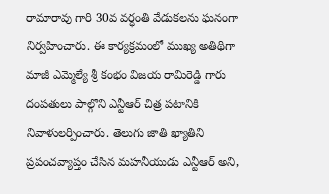రామారావు గారి 30వ వర్ధంతి వేడుకలను ఘనంగా నిర్వహించారు. ఈ కార్యక్రమంలో ముఖ్య అతిథిగా మాజీ ఎమ్మెల్యే శ్రీ కంభం విజయ రామిరెడ్డి గారు దంపతులు పాల్గొని ఎన్టీఆర్ చిత్ర పటానికి నివాళులర్పించారు. తెలుగు జాతి ఖ్యాతిని ప్రపంచవ్యాప్తం చేసిన మహనీయుడు ఎన్టీఆర్ అని,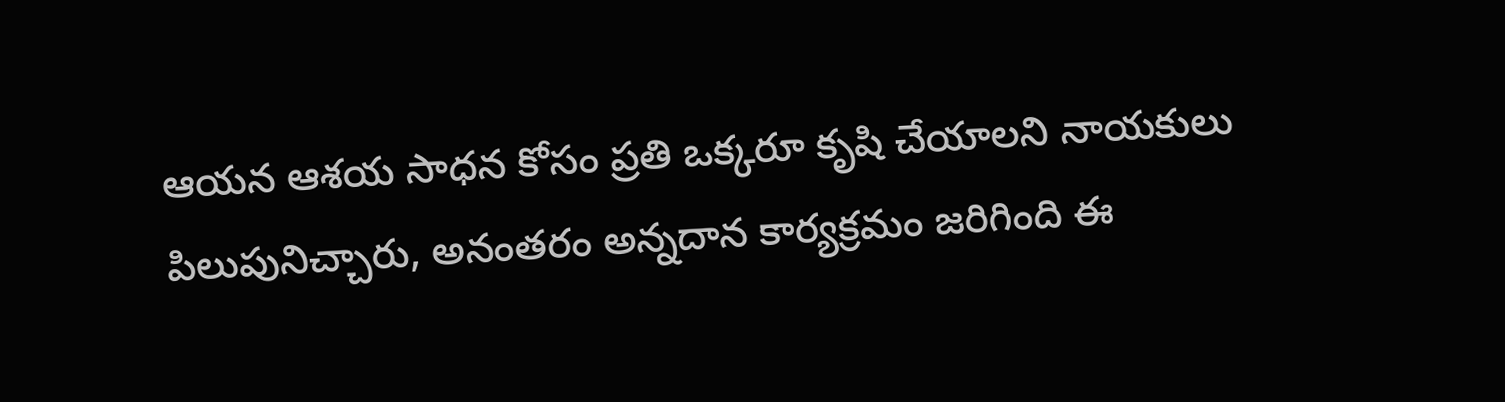ఆయన ఆశయ సాధన కోసం ప్రతి ఒక్కరూ కృషి చేయాలని నాయకులు పిలుపునిచ్చారు, అనంతరం అన్నదాన కార్యక్రమం జరిగింది ఈ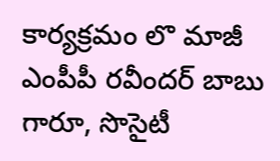కార్యక్రమం లొ మాజీ ఎంపీపీ రవీందర్ బాబు గారూ, సొసైటీ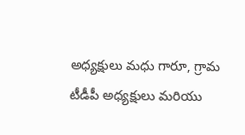అధ్యక్షులు మధు గారూ, గ్రామ టీడీపీ అధ్యక్షులు మరియు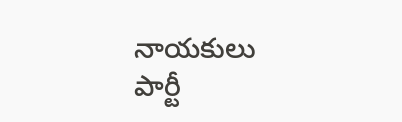నాయకులు పార్టీ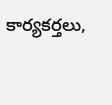కార్యకర్తలు,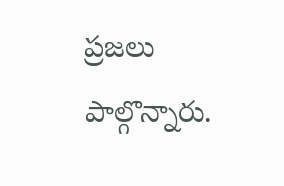ప్రజలు పాల్గొన్నారు.